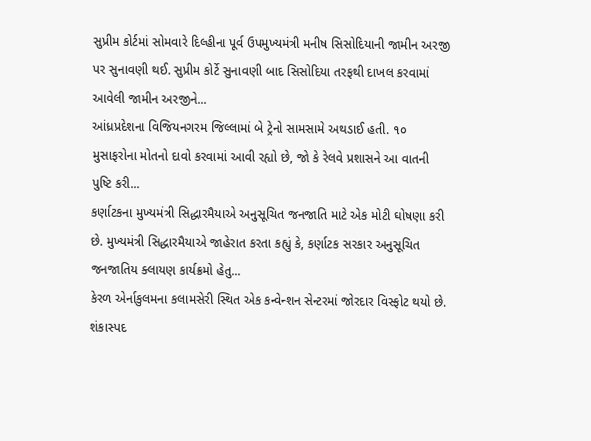સુપ્રીમ કોર્ટમાં સોમવારે દિલ્હીના પૂર્વ ઉપમુખ્યમંત્રી મનીષ સિસોદિયાની જામીન અરજી પર સુનાવણી થઈ. સુપ્રીમ કોર્ટે સુનાવણી બાદ સિસોદિયા તરફથી દાખલ કરવામાં આવેલી જામીન અરજીને...
આંધ્રપ્રદેશના વિજિયનગરમ જિલ્લામાં બે ટ્રેનો સામસામે અથડાઈ હતી. ૧૦ મુસાફરોના મોતનો દાવો કરવામાં આવી રહ્યો છે, જો કે રેલવે પ્રશાસને આ વાતની પુષ્ટિ કરી...
કર્ણાટકના મુખ્યમંત્રી સિદ્ધારમૈયાએ અનુસૂચિત જનજાતિ માટે એક મોટી ઘોષણા કરી છે. મુખ્યમંત્રી સિદ્ધારમૈયાએ જાહેરાત કરતા કહ્યું કે, કર્ણાટક સરકાર અનુસૂચિત જનજાતિય ક્લાયણ કાર્યક્રમો હેતુ...
કેરળ એર્નાકુલમના કલામસેરી સ્થિત એક કન્વેન્શન સેન્ટરમાં જોરદાર વિસ્ફોટ થયો છે. શંકાસ્પદ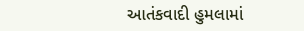આતંકવાદી હુમલામાં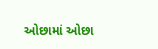ઓછામાં ઓછા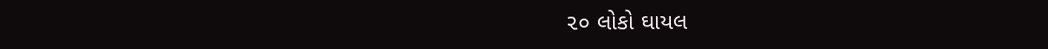૨૦ લોકો ઘાયલ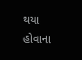થયા હોવાના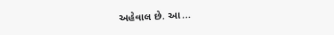અહેવાલ છે. આ...